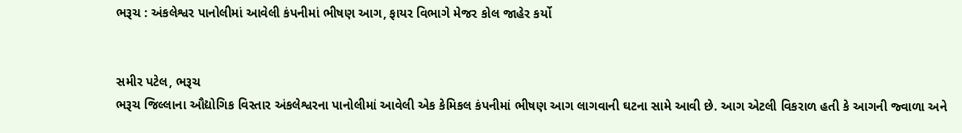ભરૂચ : અંકલેશ્વર પાનોલીમાં આવેલી કંપનીમાં ભીષણ આગ, ફાયર વિભાગે મેજર કોલ જાહેર કર્યો


સમીર પટેલ, ભરૂચ
ભરૂચ જિલ્લાના ઔદ્યોગિક વિસ્તાર અંકલેશ્વરના પાનોલીમાં આવેલી એક કેમિકલ કંપનીમાં ભીષણ આગ લાગવાની ઘટના સામે આવી છે. આગ એટલી વિકરાળ હતી કે આગની જ્વાળા અને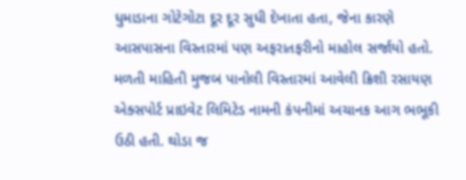ધુમાડાના ગોટેગોટા દૂર દૂર સુધી દેખાતા હતા, જેના કારણે આસપાસના વિસ્તારમાં પણ અફરાતફરીનો માહોલ સર્જાયો હતો. મળતી માહિતી મુજબ પાનોલી વિસ્તારમાં આવેલી ક્રિશી રસાયણ એક્સપોર્ટ પ્રાઇવેટ લિમિટેડ નામની કંપનીમાં અચાનક આગ ભભૂકી ઉઠી હતી. થોડા જ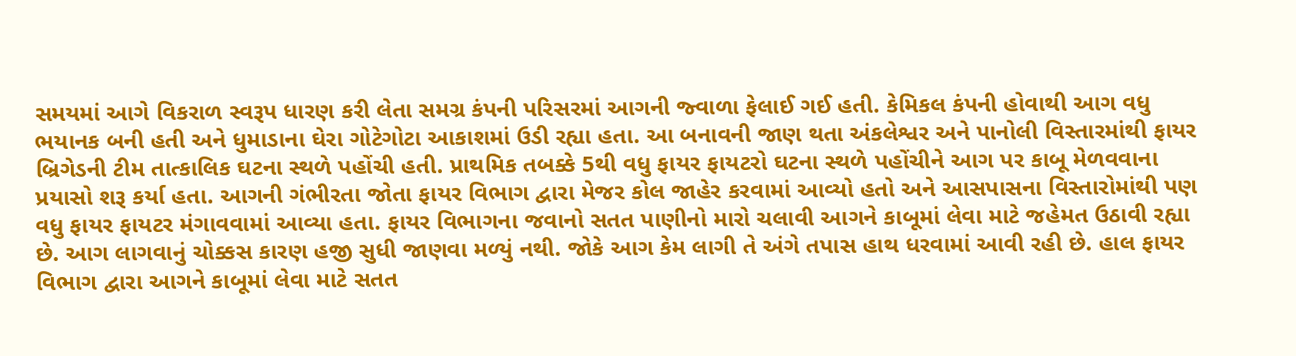સમયમાં આગે વિકરાળ સ્વરૂપ ધારણ કરી લેતા સમગ્ર કંપની પરિસરમાં આગની જ્વાળા ફેલાઈ ગઈ હતી. કેમિકલ કંપની હોવાથી આગ વધુ ભયાનક બની હતી અને ધુમાડાના ઘેરા ગોટેગોટા આકાશમાં ઉડી રહ્યા હતા. આ બનાવની જાણ થતા અંકલેશ્વર અને પાનોલી વિસ્તારમાંથી ફાયર બ્રિગેડની ટીમ તાત્કાલિક ઘટના સ્થળે પહોંચી હતી. પ્રાથમિક તબક્કે 5થી વધુ ફાયર ફાયટરો ઘટના સ્થળે પહોંચીને આગ પર કાબૂ મેળવવાના પ્રયાસો શરૂ કર્યા હતા. આગની ગંભીરતા જોતા ફાયર વિભાગ દ્વારા મેજર કોલ જાહેર કરવામાં આવ્યો હતો અને આસપાસના વિસ્તારોમાંથી પણ વધુ ફાયર ફાયટર મંગાવવામાં આવ્યા હતા. ફાયર વિભાગના જવાનો સતત પાણીનો મારો ચલાવી આગને કાબૂમાં લેવા માટે જહેમત ઉઠાવી રહ્યા છે. આગ લાગવાનું ચોક્કસ કારણ હજી સુધી જાણવા મળ્યું નથી. જોકે આગ કેમ લાગી તે અંગે તપાસ હાથ ધરવામાં આવી રહી છે. હાલ ફાયર વિભાગ દ્વારા આગને કાબૂમાં લેવા માટે સતત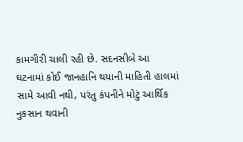કામગીરી ચાલી રહી છે. સદનસીબે આ ઘટનામાં કોઈ જાનહાનિ થયાની માહિતી હાલમાં સામે આવી નથી, પરંતુ કંપનીને મોટું આર્થિક નુકસાન થવાની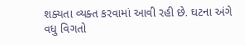શક્યતા વ્યક્ત કરવામાં આવી રહી છે. ઘટના અંગે વધુ વિગતો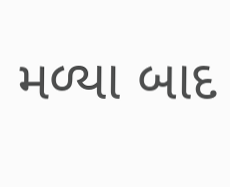મળ્યા બાદ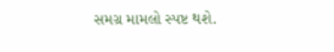સમગ્ર મામલો સ્પષ્ટ થશે.